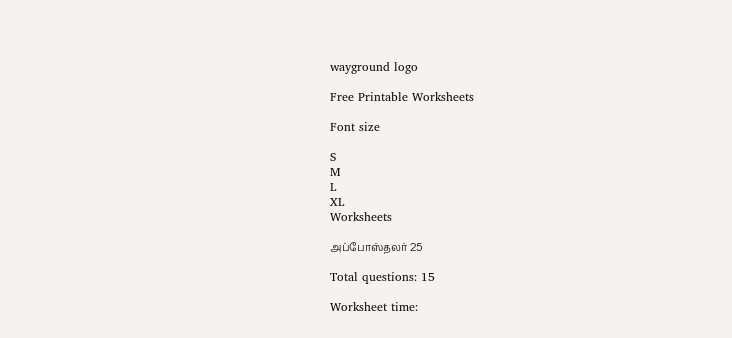wayground logo

Free Printable Worksheets

Font size

S
M
L
XL
Worksheets

அப்போஸ்தலர் 25

Total questions: 15

Worksheet time: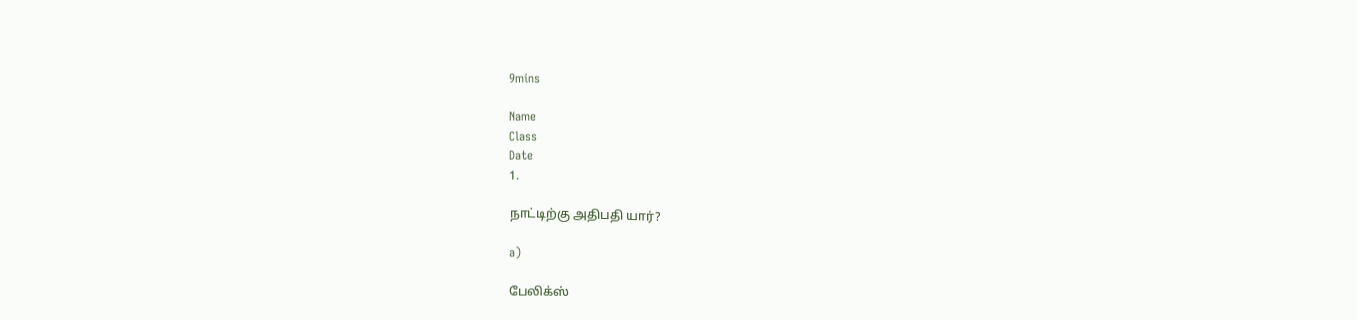9mins

Name
Class
Date
1.

நாட்டிற்கு அதிபதி யார்?

a)

பேலிக்ஸ்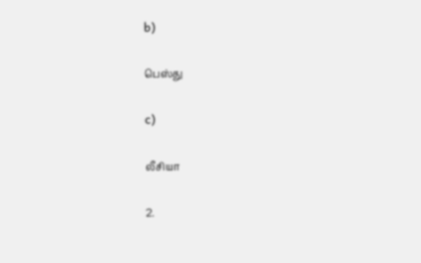b)

பெஸ்து

c)

லீசியா

2.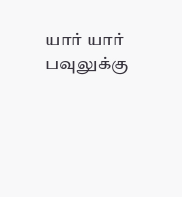யார் யார் பவுலுக்கு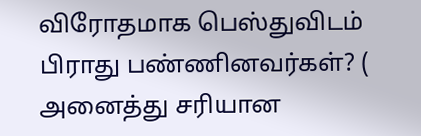விரோதமாக பெஸ்துவிடம் பிராது பண்ணினவர்கள்? ( அனைத்து சரியான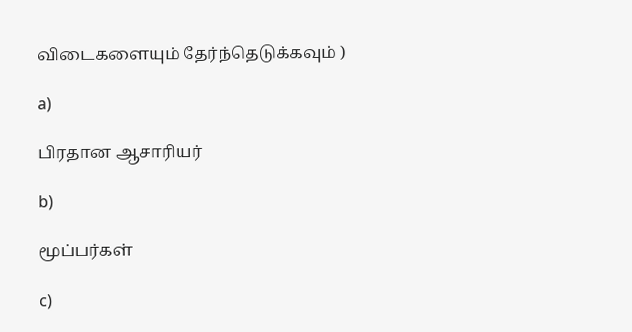விடைகளையும் தேர்ந்தெடுக்கவும் )

a)

பிரதான ஆசாரியர்

b)

மூப்பர்கள்

c)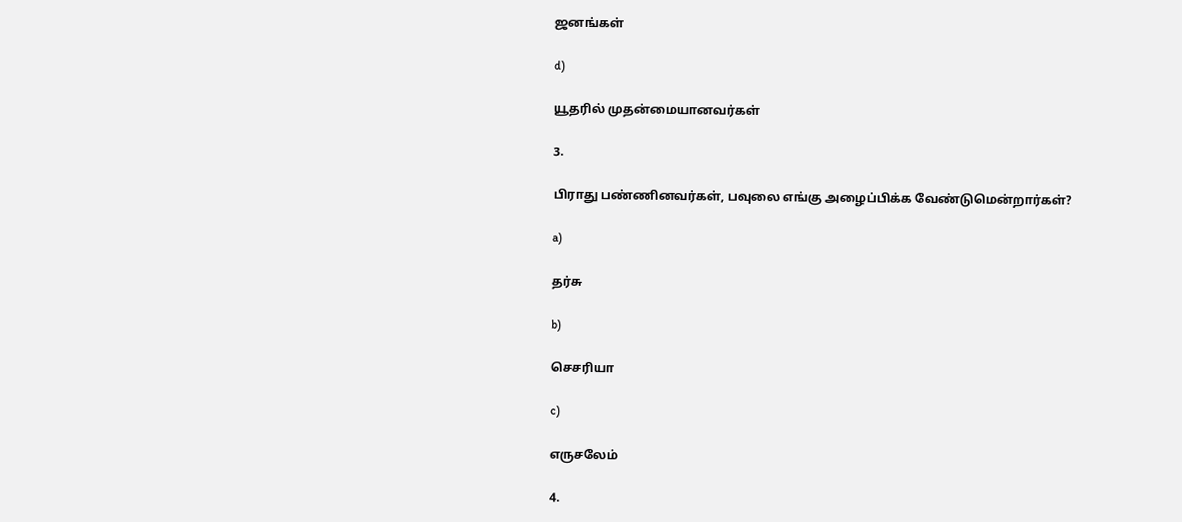ஜனங்கள்

d)

யூதரில் முதன்மையானவர்கள்

3.

பிராது பண்ணினவர்கள், பவுலை எங்கு அழைப்பிக்க வேண்டுமென்றார்கள்?

a)

தர்சு

b)

செசரியா

c)

எருசலேம்

4.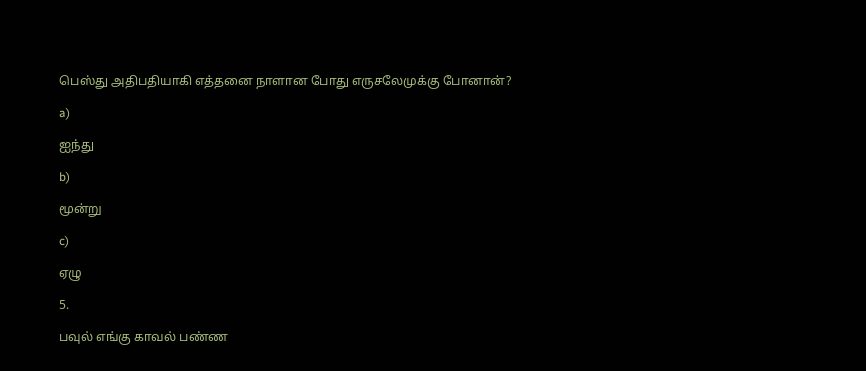பெஸ்து அதிபதியாகி எத்தனை நாளான போது எருசலேமுக்கு போனான்?

a)

ஐந்து

b)

மூன்று

c)

ஏழு

5.

பவுல் எங்கு காவல் பண்ண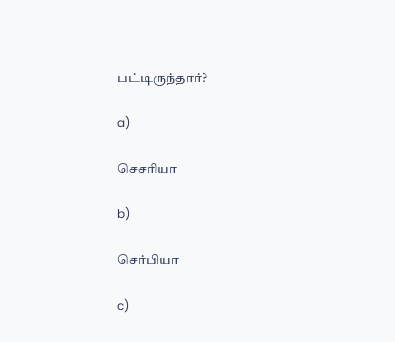பட்டிருந்தார்?

a)

செசரியா

b)

செர்பியா

c)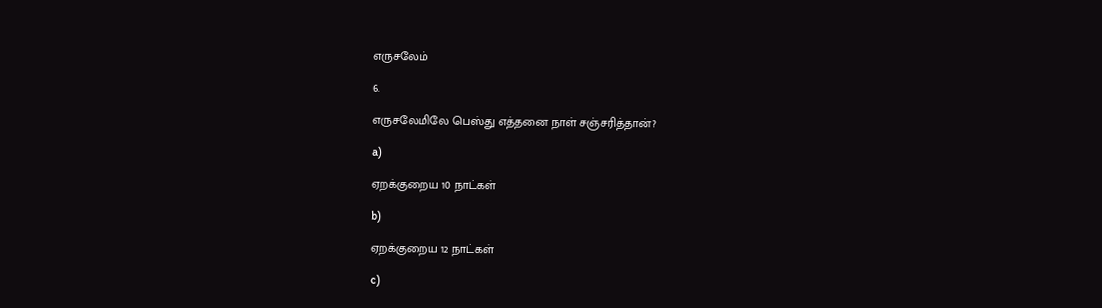எருசலேம்

6.

எருசலேமிலே பெஸ்து எத்தனை நாள் சஞ்சரித்தான்?

a)

ஏறக்குறைய 10 நாட்கள்

b)

ஏறக்குறைய 12 நாட்கள்

c)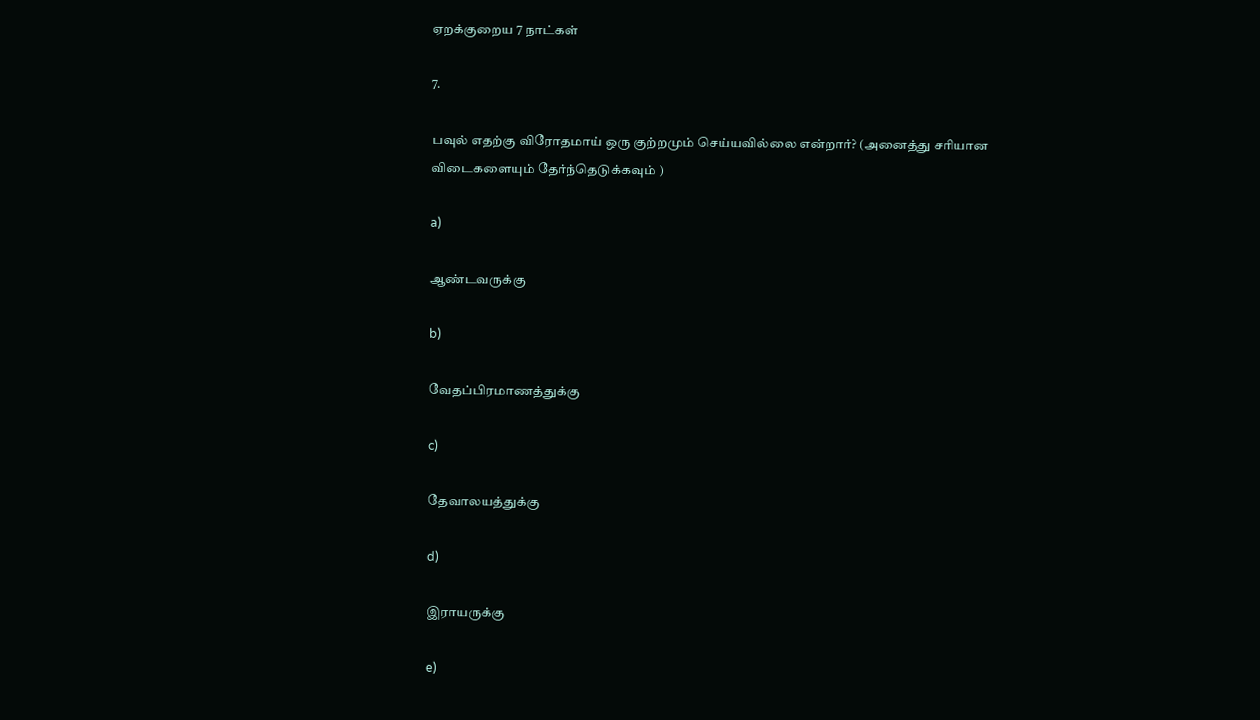ஏறக்குறைய 7 நாட்கள்

7.

பவுல் எதற்கு விரோதமாய் ஒரு குற்றமும் செய்யவில்லை என்றார்? (அனைத்து சரியான விடைகளையும் தேர்ந்தெடுக்கவும் )

a)

ஆண்டவருக்கு

b)

வேதப்பிரமாணத்துக்கு

c)

தேவாலயத்துக்கு

d)

இராயருக்கு

e)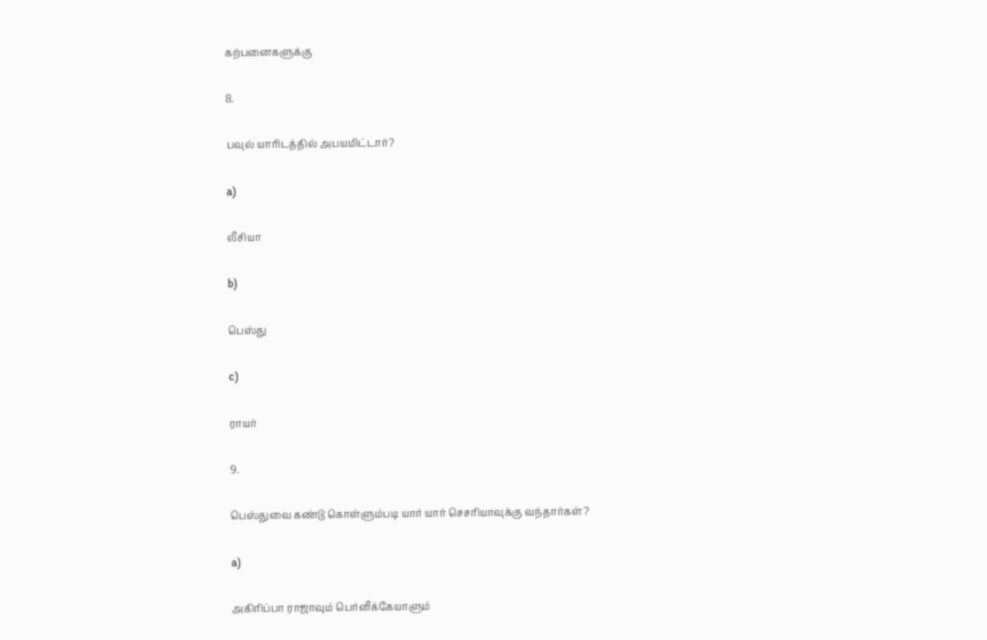கற்பனைகளுக்கு

8.

பவுல் யாரிடத்தில் அபயமிட்டார்?

a)

லீசியா

b)

பெஸ்து

c)

ராயர்

9.

பெஸ்துவை கண்டு கொள்ளும்படி யார் யார் செசரியாவுக்கு வந்தார்கள்?

a)

அகிரிப்பா ராஜாவும் பெர்னீக்கேயாளும்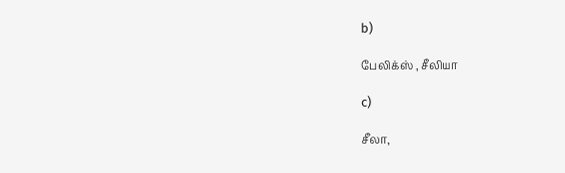b)

பேலிக்ஸ் , சீலியா

c)

சீலா,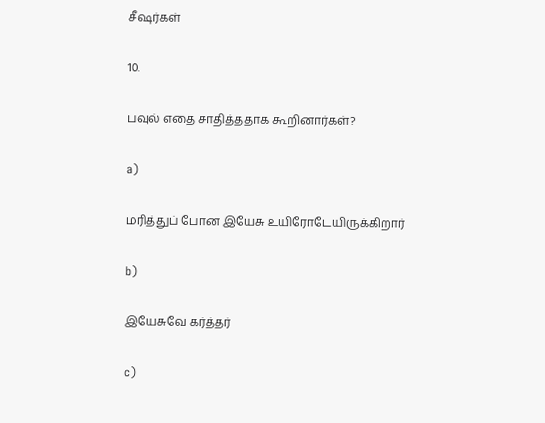சீஷர்கள்

10.

பவுல் எதை சாதித்ததாக கூறினார்கள்?

a)

மரித்துப் போன இயேசு உயிரோடேயிருக்கிறார்

b)

இயேசுவே கர்த்தர்

c)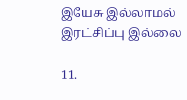இயேசு இல்லாமல் இரட்சிப்பு இல்லை

11.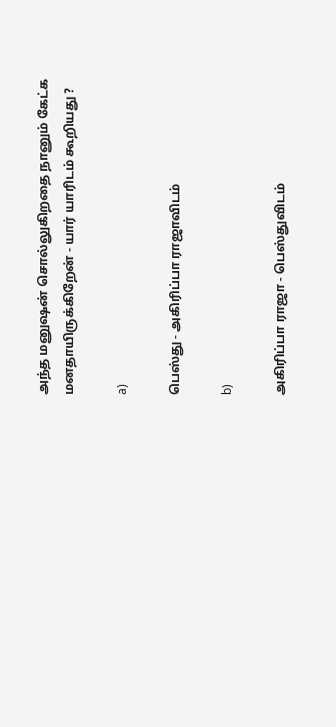அந்த மனுஷன் சொல்லுகிறதை நானும் கேட்க மனதாயிருக்கிறேன் - யார் யாரிடம் கூறியது ?

a)

பெஸ்து - அகிரிப்பா ராஜாவிடம்

b)

அகிரிப்பா ராஜா - பெஸ்துவிடம்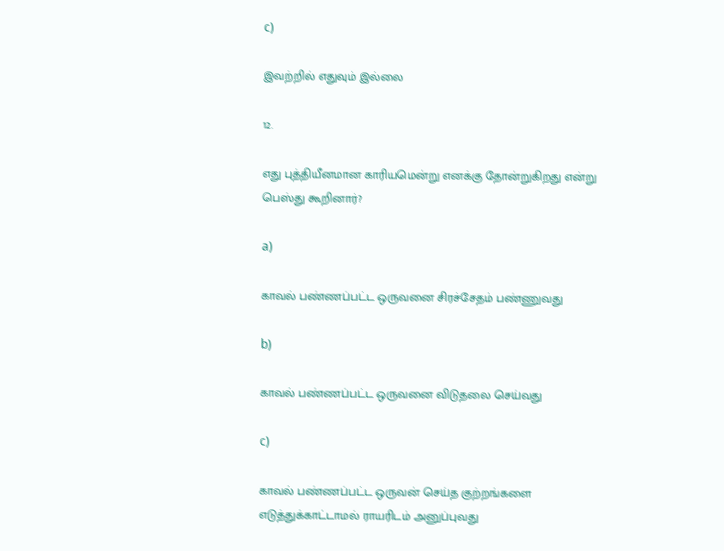c)

இவற்றில் எதுவும் இல்லை

12.

எது புத்தியீனமான காரியமென்று எனக்கு தோன்றுகிறது என்று பெஸ்து கூறினார்?

a)

காவல் பண்ணப்பட்ட ஒருவனை சிரச்சேதம் பண்ணுவது

b)

காவல் பண்ணப்பட்ட ஒருவனை விடுதலை செய்வது

c)

காவல் பண்ணப்பட்ட ஒருவன் செய்த குற்றங்களை எடுத்துக்காட்டாமல் ராயரிடம் அனுப்புவது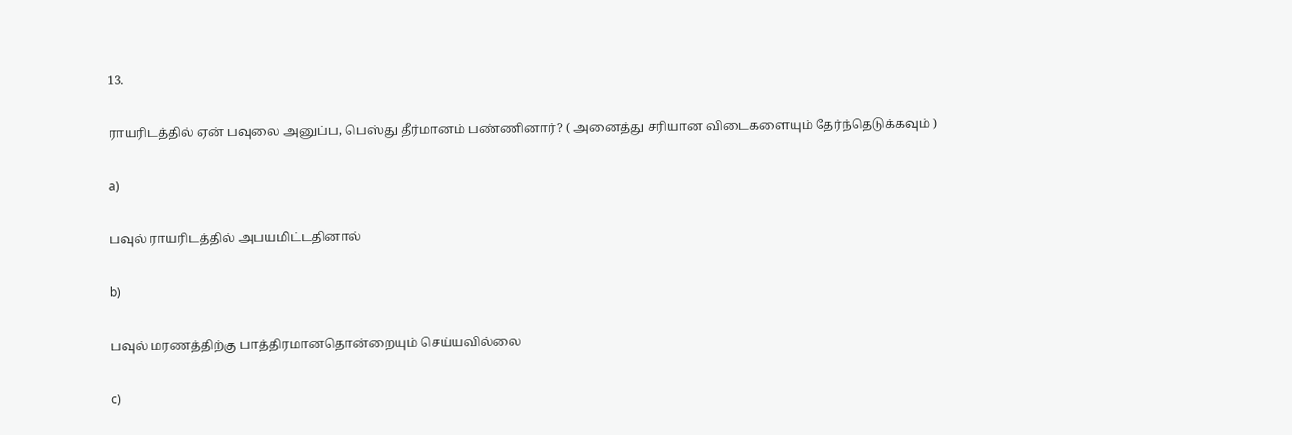13.

ராயரிடத்தில் ஏன் பவுலை அனுப்ப, பெஸ்து தீர்மானம் பண்ணினார்? ( அனைத்து சரியான விடைகளையும் தேர்ந்தெடுக்கவும் )

a)

பவுல் ராயரிடத்தில் அபயமிட்டதினால்

b)

பவுல் மரணத்திற்கு பாத்திரமானதொன்றையும் செய்யவில்லை

c)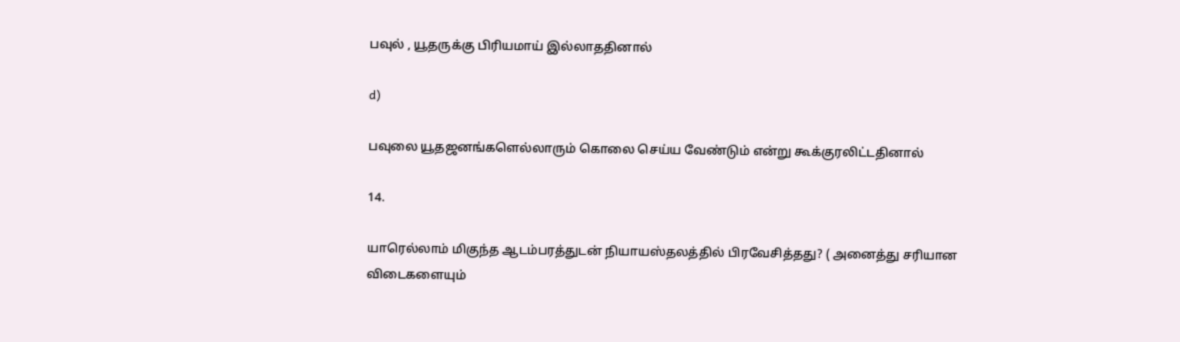பவுல் , யூதருக்கு பிரியமாய் இல்லாததினால்

d)

பவுலை யூதஜனங்களெல்லாரும் கொலை செய்ய வேண்டும் என்று கூக்குரலிட்டதினால்

14.

யாரெல்லாம் மிகுந்த ஆடம்பரத்துடன் நியாயஸ்தலத்தில் பிரவேசித்தது? ( அனைத்து சரியான விடைகளையும்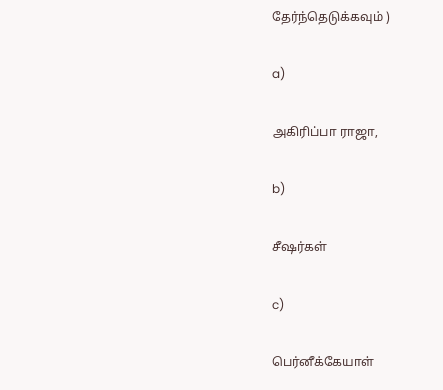தேர்ந்தெடுக்கவும் )

a)

அகிரிப்பா ராஜா,

b)

சீஷர்கள்

c)

பெர்னீக்கேயாள்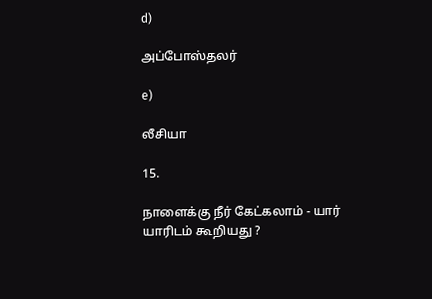d)

அப்போஸ்தலர்

e)

லீசியா

15.

நாளைக்கு நீர் கேட்கலாம் - யார் யாரிடம் கூறியது ?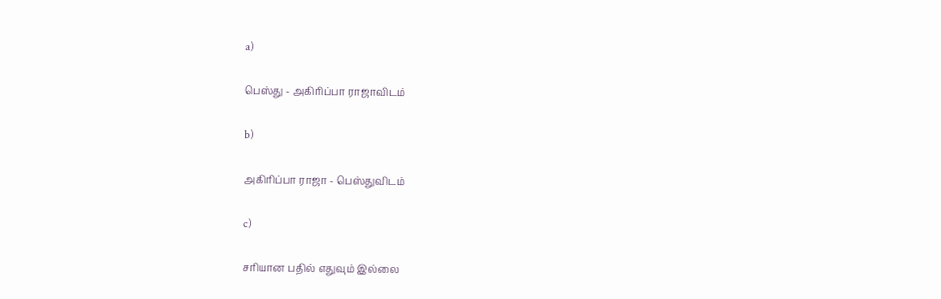a)

பெஸ்து - அகிரிப்பா ராஜாவிடம்

b)

அகிரிப்பா ராஜா - பெஸ்துவிடம்

c)

சரியான பதில் எதுவும் இல்லை